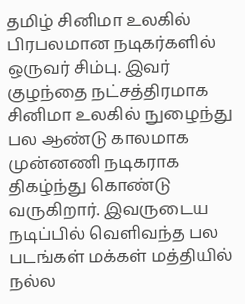தமிழ் சினிமா உலகில் பிரபலமான நடிகர்களில் ஒருவர் சிம்பு. இவர் குழந்தை நட்சத்திரமாக சினிமா உலகில் நுழைந்து பல ஆண்டு காலமாக முன்னணி நடிகராக திகழ்ந்து கொண்டு வருகிறார். இவருடைய நடிப்பில் வெளிவந்த பல படங்கள் மக்கள் மத்தியில் நல்ல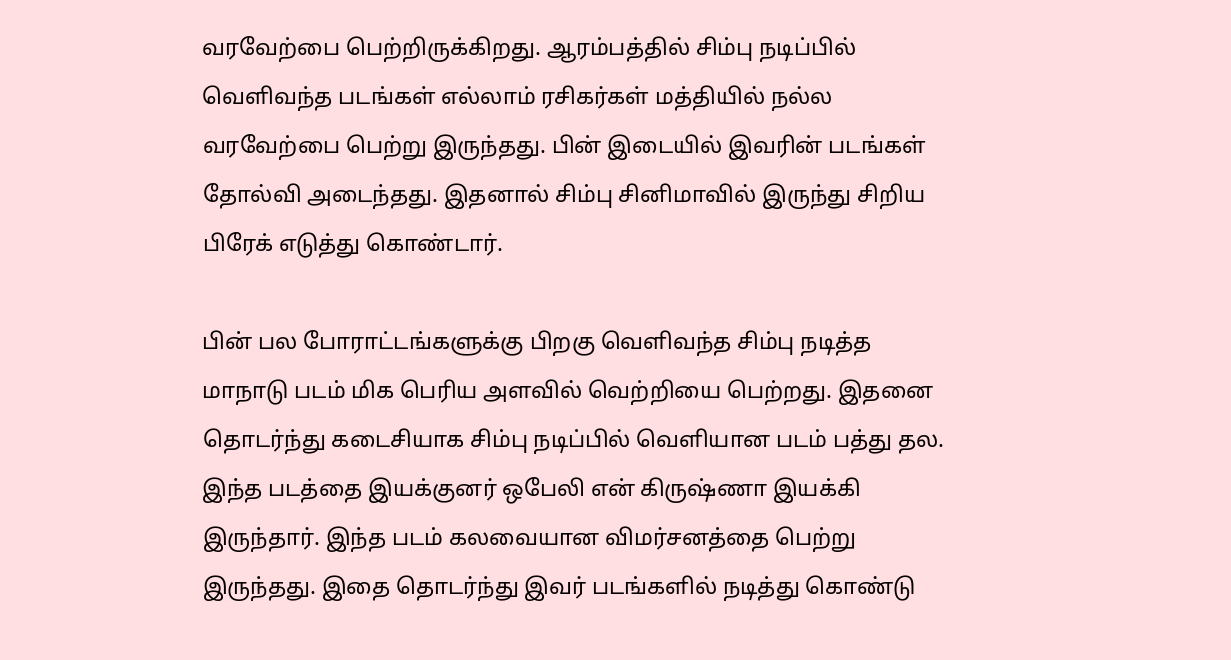வரவேற்பை பெற்றிருக்கிறது. ஆரம்பத்தில் சிம்பு நடிப்பில் வெளிவந்த படங்கள் எல்லாம் ரசிகர்கள் மத்தியில் நல்ல வரவேற்பை பெற்று இருந்தது. பின் இடையில் இவரின் படங்கள் தோல்வி அடைந்தது. இதனால் சிம்பு சினிமாவில் இருந்து சிறிய பிரேக் எடுத்து கொண்டார்.

பின் பல போராட்டங்களுக்கு பிறகு வெளிவந்த சிம்பு நடித்த மாநாடு படம் மிக பெரிய அளவில் வெற்றியை பெற்றது. இதனை தொடர்ந்து கடைசியாக சிம்பு நடிப்பில் வெளியான படம் பத்து தல. இந்த படத்தை இயக்குனர் ஒபேலி என் கிருஷ்ணா இயக்கி இருந்தார். இந்த படம் கலவையான விமர்சனத்தை பெற்று இருந்தது. இதை தொடர்ந்து இவர் படங்களில் நடித்து கொண்டு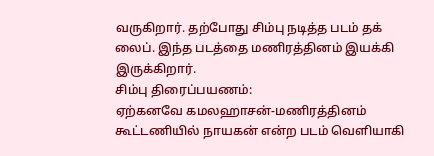வருகிறார். தற்போது சிம்பு நடித்த படம் தக் லைப். இந்த படத்தை மணிரத்தினம் இயக்கி இருக்கிறார்.
சிம்பு திரைப்பயணம்:
ஏற்கனவே கமலஹாசன்-மணிரத்தினம் கூட்டணியில் நாயகன் என்ற படம் வெளியாகி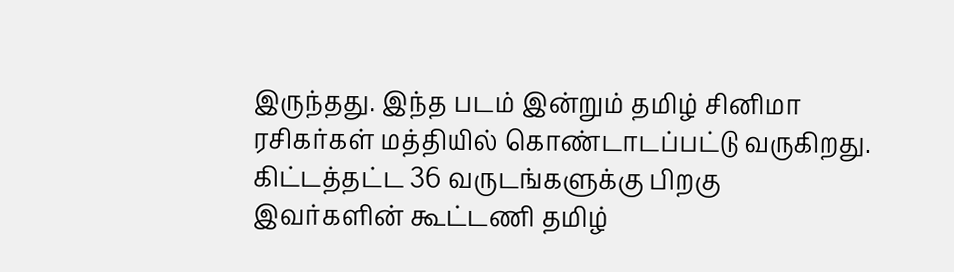இருந்தது. இந்த படம் இன்றும் தமிழ் சினிமா ரசிகர்கள் மத்தியில் கொண்டாடப்பட்டு வருகிறது. கிட்டத்தட்ட 36 வருடங்களுக்கு பிறகு இவர்களின் கூட்டணி தமிழ்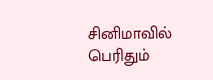சினிமாவில் பெரிதும்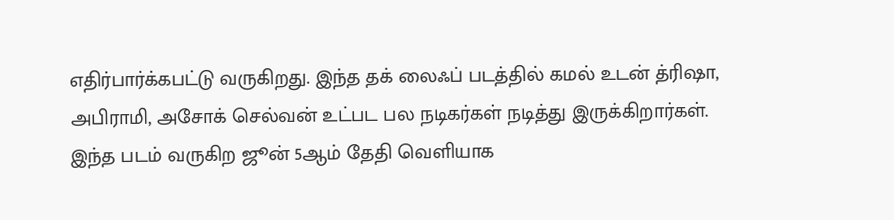எதிர்பார்க்கபட்டு வருகிறது. இந்த தக் லைஃப் படத்தில் கமல் உடன் த்ரிஷா, அபிராமி, அசோக் செல்வன் உட்பட பல நடிகர்கள் நடித்து இருக்கிறார்கள். இந்த படம் வருகிற ஜூன் 5ஆம் தேதி வெளியாக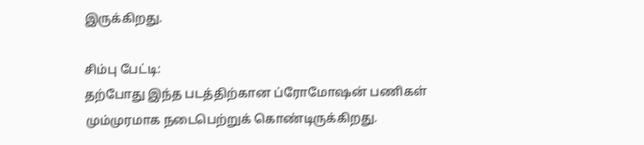இருக்கிறது.

சிம்பு பேட்டி:
தற்போது இந்த படத்திற்கான ப்ரோமோஷன் பணிகள் மும்முரமாக நடைபெற்றுக் கொண்டிருக்கிறது.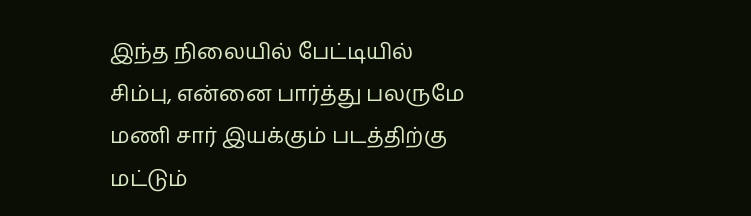இந்த நிலையில் பேட்டியில் சிம்பு, என்னை பார்த்து பலருமே மணி சார் இயக்கும் படத்திற்கு மட்டும்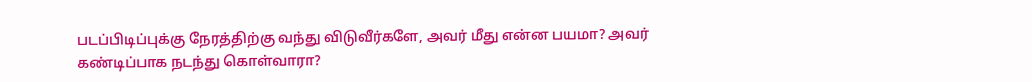படப்பிடிப்புக்கு நேரத்திற்கு வந்து விடுவீர்களே, அவர் மீது என்ன பயமா? அவர் கண்டிப்பாக நடந்து கொள்வாரா?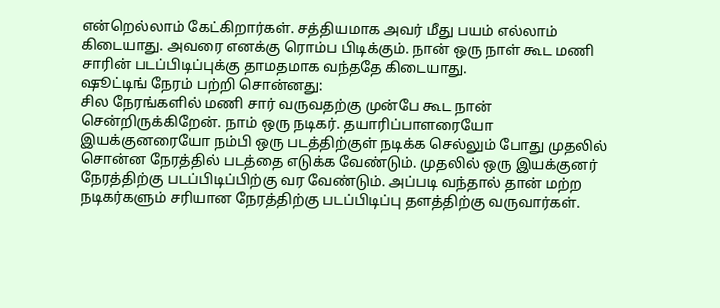என்றெல்லாம் கேட்கிறார்கள். சத்தியமாக அவர் மீது பயம் எல்லாம் கிடையாது. அவரை எனக்கு ரொம்ப பிடிக்கும். நான் ஒரு நாள் கூட மணி சாரின் படப்பிடிப்புக்கு தாமதமாக வந்ததே கிடையாது.
ஷூட்டிங் நேரம் பற்றி சொன்னது:
சில நேரங்களில் மணி சார் வருவதற்கு முன்பே கூட நான் சென்றிருக்கிறேன். நாம் ஒரு நடிகர். தயாரிப்பாளரையோ இயக்குனரையோ நம்பி ஒரு படத்திற்குள் நடிக்க செல்லும் போது முதலில் சொன்ன நேரத்தில் படத்தை எடுக்க வேண்டும். முதலில் ஒரு இயக்குனர் நேரத்திற்கு படப்பிடிப்பிற்கு வர வேண்டும். அப்படி வந்தால் தான் மற்ற நடிகர்களும் சரியான நேரத்திற்கு படப்பிடிப்பு தளத்திற்கு வருவார்கள்.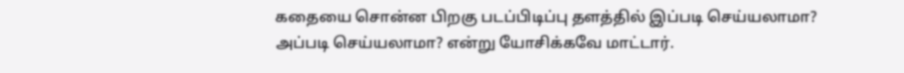கதையை சொன்ன பிறகு படப்பிடிப்பு தளத்தில் இப்படி செய்யலாமா? அப்படி செய்யலாமா? என்று யோசிக்கவே மாட்டார்.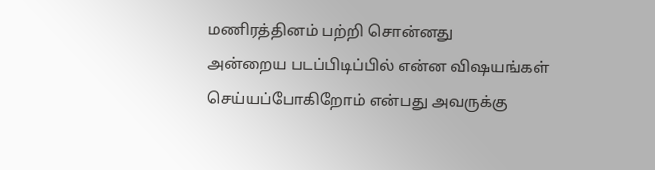மணிரத்தினம் பற்றி சொன்னது
அன்றைய படப்பிடிப்பில் என்ன விஷயங்கள் செய்யப்போகிறோம் என்பது அவருக்கு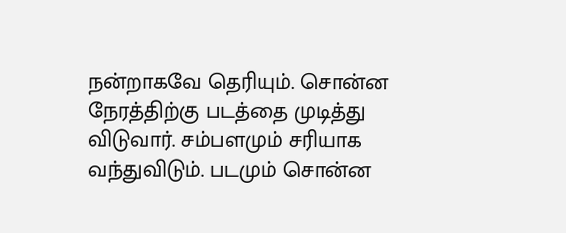நன்றாகவே தெரியும். சொன்ன நேரத்திற்கு படத்தை முடித்து விடுவார். சம்பளமும் சரியாக வந்துவிடும். படமும் சொன்ன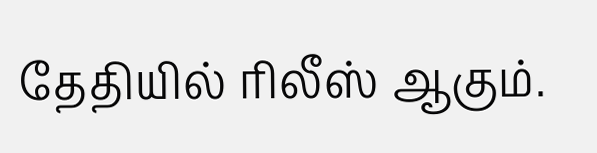தேதியில் ரிலீஸ் ஆகும்.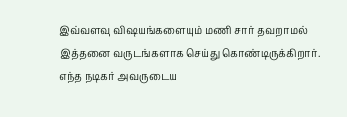இவ்வளவு விஷயங்களையும் மணி சார் தவறாமல் இத்தனை வருடங்களாக செய்து கொண்டிருக்கிறார். எந்த நடிகர் அவருடைய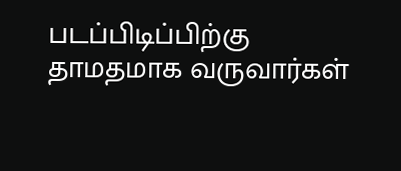படப்பிடிப்பிற்கு தாமதமாக வருவார்கள்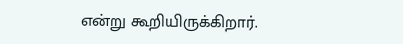என்று கூறியிருக்கிறார்.